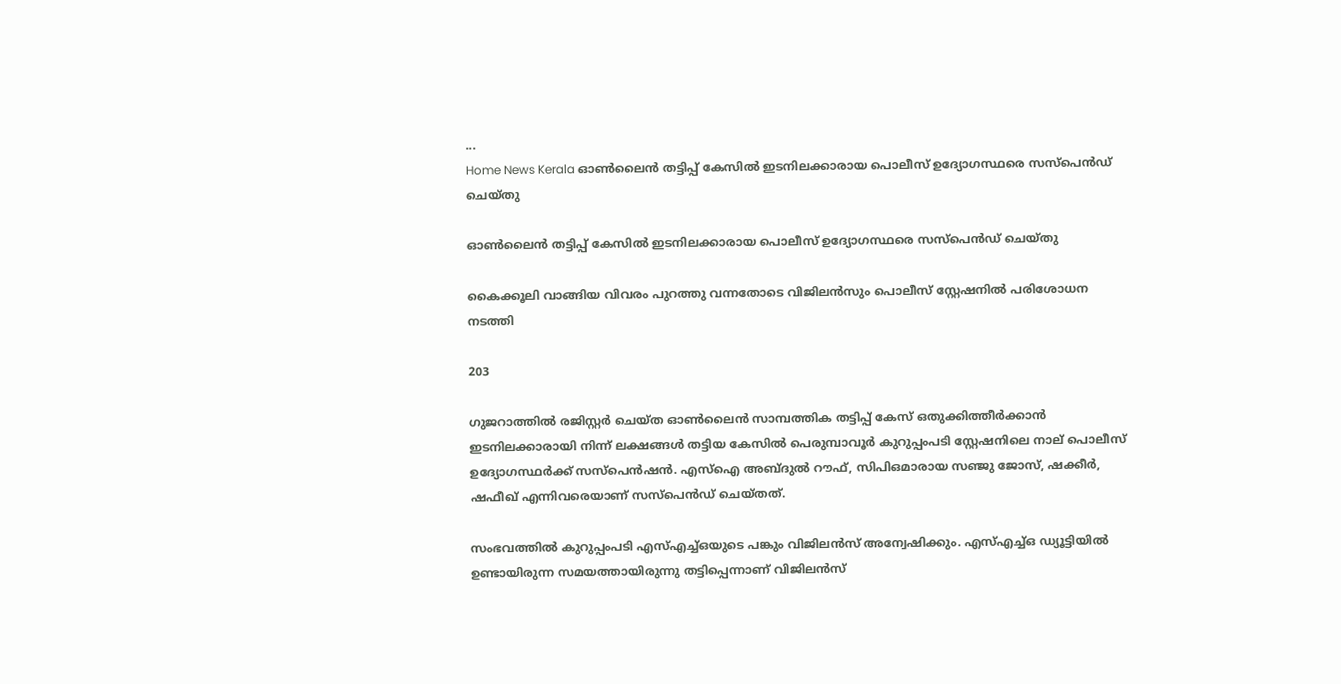...
Home News Kerala ഓൺലൈൻ തട്ടിപ്പ് കേസിൽ ഇടനിലക്കാരായ പൊലീസ് ഉദ്യോഗസ്ഥരെ സസ്പെൻഡ് ചെയ്‌തു

ഓൺലൈൻ തട്ടിപ്പ് കേസിൽ ഇടനിലക്കാരായ പൊലീസ് ഉദ്യോഗസ്ഥരെ സസ്പെൻഡ് ചെയ്‌തു

കൈക്കൂലി വാങ്ങിയ വിവരം പുറത്തു വന്നതോടെ വിജിലന്‍സും പൊലീസ് സ്റ്റേഷനില്‍ പരിശോധന നടത്തി

203

ഗുജറാത്തില്‍ രജിസ്റ്റര്‍ ചെയ്‌ത ഓണ്‍ലൈന്‍ സാമ്പത്തിക തട്ടിപ്പ് കേസ് ഒതുക്കിത്തീര്‍ക്കാന്‍ ഇടനിലക്കാരായി നിന്ന് ലക്ഷങ്ങള്‍ തട്ടിയ കേസില്‍ പെരുമ്പാവൂര്‍ കുറുപ്പംപടി സ്റ്റേഷനിലെ നാല് പൊലീസ് ഉദ്യോഗസ്ഥര്‍ക്ക് സസ്‌പെന്‍ഷന്‍. എസ്‌ഐ അബ്ദുല്‍ റൗഫ്, സിപിഒമാരായ സഞ്ജു ജോസ്, ഷക്കീര്‍, ഷഫീഖ് എന്നിവരെയാണ് സസ്‌പെൻഡ് ചെയ്‌തത്.

സംഭവത്തിൽ കുറുപ്പംപടി എസ്എച്ച്ഒയുടെ പങ്കും വിജിലൻസ് അന്വേഷിക്കും. എസ്എച്ച്ഒ ഡ്യൂട്ടിയിൽ ഉണ്ടായിരുന്ന സമയത്തായിരുന്നു തട്ടിപ്പെന്നാണ് വിജിലൻസ്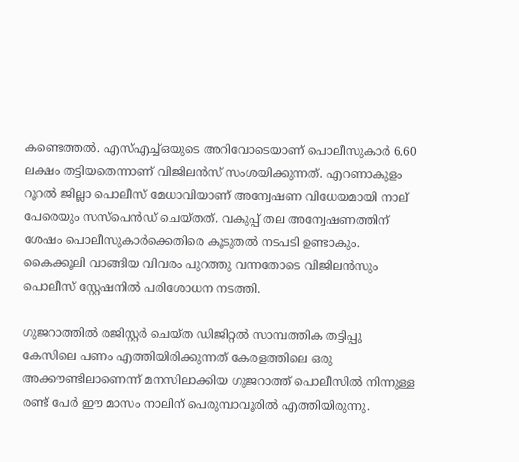കണ്ടെത്തൽ. എസ്എച്ച്ഒയുടെ അറിവോടെയാണ് പൊലീസുകാർ 6.60 ലക്ഷം തട്ടിയതെന്നാണ് വിജിലൻസ് സംശയിക്കുന്നത്. എറണാകുളം റൂറല്‍ ജില്ലാ പൊലീസ് മേധാവിയാണ് അന്വേഷണ വിധേയമായി നാല് പേരെയും സസ്‌പെന്‍ഡ് ചെയ്‌തത്. വകുപ്പ് തല അന്വേഷണത്തിന് ശേഷം പൊലീസുകാർക്കെതിരെ കൂടുതൽ നടപടി ഉണ്ടാകും. കൈക്കൂലി വാങ്ങിയ വിവരം പുറത്തു വന്നതോടെ വിജിലന്‍സും പൊലീസ് സ്റ്റേഷനില്‍ പരിശോധന നടത്തി.

ഗുജറാത്തില്‍ രജിസ്റ്റര്‍ ചെയ്‌ത ഡിജിറ്റല്‍ സാമ്പത്തിക തട്ടിപ്പു കേസിലെ പണം എത്തിയിരിക്കുന്നത് കേരളത്തിലെ ഒരു അക്കൗണ്ടിലാണെന്ന് മനസിലാക്കിയ ഗുജറാത്ത് പൊലീസില്‍ നിന്നുള്ള രണ്ട് പേര്‍ ഈ മാസം നാലിന് പെരുമ്പാവൂരിൽ എത്തിയിരുന്നു.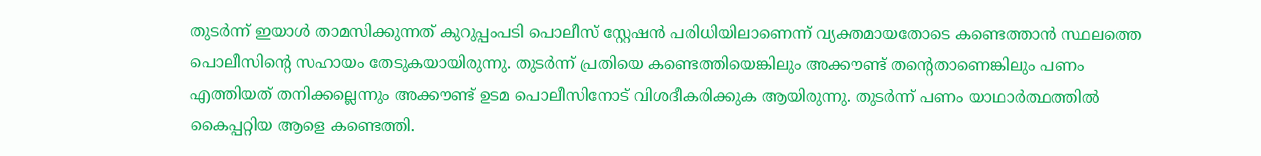തുടര്‍ന്ന് ഇയാള്‍ താമസിക്കുന്നത് കുറുപ്പംപടി പൊലീസ് സ്റ്റേഷന്‍ പരിധിയിലാണെന്ന് വ്യക്തമായതോടെ കണ്ടെത്താന്‍ സ്ഥലത്തെ പൊലീസിൻ്റെ സഹായം തേടുകയായിരുന്നു. തുടര്‍ന്ന് പ്രതിയെ കണ്ടെത്തിയെങ്കിലും അക്കൗണ്ട് തൻ്റെതാണെങ്കിലും പണം എത്തിയത് തനിക്കല്ലെന്നും അക്കൗണ്ട് ഉടമ പൊലീസിനോട് വിശദീകരിക്കുക ആയിരുന്നു. തുടര്‍ന്ന് പണം യാഥാര്‍ത്ഥത്തില്‍ കൈപ്പറ്റിയ ആളെ കണ്ടെത്തി.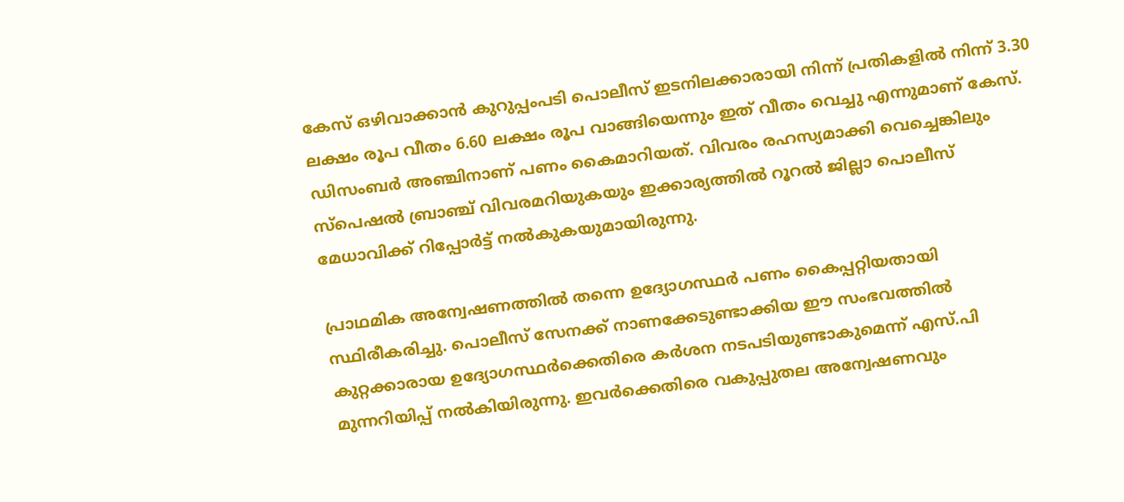കേസ് ഒഴിവാക്കാൻ കുറുപ്പംപടി പൊലീസ് ഇടനിലക്കാരായി നിന്ന് പ്രതികളിൽ നിന്ന് 3.30 ലക്ഷം രൂപ വീതം 6.60 ലക്ഷം രൂപ വാങ്ങിയെന്നും ഇത് വീതം വെച്ചു എന്നുമാണ് കേസ്. ഡിസംബർ അഞ്ചിനാണ് പണം കൈമാറിയത്. വിവരം രഹസ്യമാക്കി വെച്ചെങ്കിലും സ്പെഷൽ ബ്രാഞ്ച് വിവരമറിയുകയും ഇക്കാര്യത്തിൽ റൂറൽ ജില്ലാ പൊലീസ് മേധാവിക്ക് റിപ്പോർട്ട് നൽകുകയുമായിരുന്നു.

പ്രാഥമിക അന്വേഷണത്തിൽ തന്നെ ഉദ്യോഗസ്ഥർ പണം കൈപ്പറ്റിയതായി സ്ഥിരീകരിച്ചു. പൊലീസ് സേനക്ക് നാണക്കേടുണ്ടാക്കിയ ഈ സംഭവത്തിൽ കുറ്റക്കാരായ ഉദ്യോഗസ്ഥർക്കെതിരെ കർശന നടപടിയുണ്ടാകുമെന്ന് എസ്.പി മുന്നറിയിപ്പ് നൽകിയിരുന്നു. ഇവർക്കെതിരെ വകുപ്പുതല അന്വേഷണവും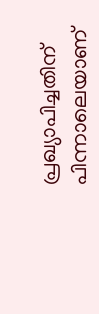പ്രഖ്യാപിച്ചതിന് പിന്നാലെയാണ്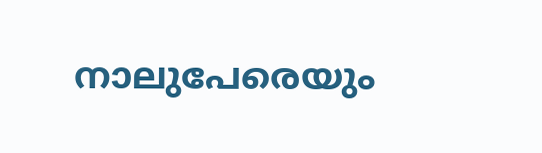നാലുപേരെയും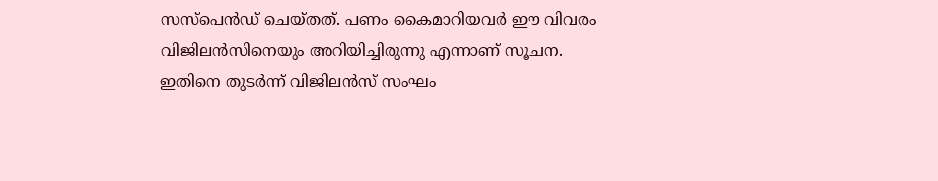സസ്പെൻഡ് ചെയ്‌തത്. പണം കൈമാറിയവർ ഈ വിവരം വിജിലൻസിനെയും അറിയിച്ചിരുന്നു എന്നാണ് സൂചന. ഇതിനെ തുടർന്ന് വിജിലൻസ് സംഘം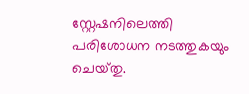സ്റ്റേഷനിലെത്തി പരിശോധന നടത്തുകയും ചെയ്‌തു.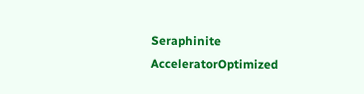Seraphinite AcceleratorOptimized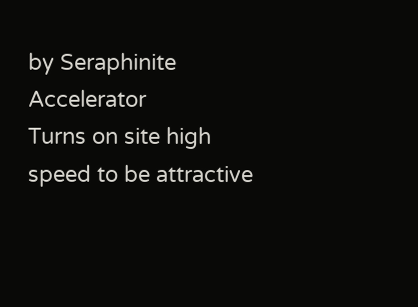by Seraphinite Accelerator
Turns on site high speed to be attractive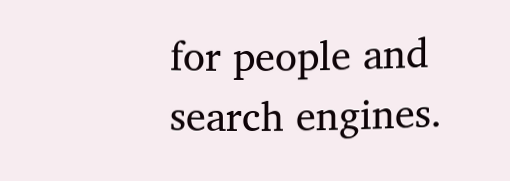for people and search engines.